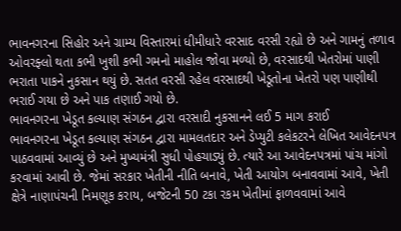ભાવનગરના સિહોર અને ગ્રામ્ય વિસ્તારમાં ધીમીધારે વરસાદ વરસી રહ્યો છે અને ગામનું તળાવ ઓવરફ્લો થતા કભી ખુશી કભી ગમનો માહોલ જોવા મળ્યો છે, વરસાદથી ખેતરોમાં પાણી ભરાતા પાકને નુકસાન થયું છે. સતત વરસી રહેલ વરસાદથી ખેડૂતોના ખેતરો પણ પાણીથી ભરાઈ ગયા છે અને પાક તણાઈ ગયો છે.
ભાવનગરના ખેડૂત કલ્યાણ સંગઠન દ્વારા વરસાદી નુકસાનને લઈ 5 માગ કરાઈ
ભાવનગરના ખેડૂત કલ્યાણ સંગઠન દ્વારા મામલતદાર અને ડેપ્યુટી કલેકટરને લેખિત આવેદનપત્ર પાઠવવામાં આવ્યું છે અને મુખ્યમંત્રી સુધી પોહચાડ્યું છે. ત્યારે આ આવેદનપત્રમાં પાંચ માંગો કરવામાં આવી છે. જેમાં સરકાર ખેતીની નીતિ બનાવે, ખેતી આયોગ બનાવવામાં આવે, ખેતી ક્ષેત્રે નાણાપંચની નિમણૂક કરાય, બજેટની 50 ટકા રકમ ખેતીમાં ફાળવવામાં આવે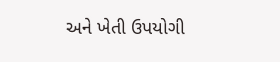અને ખેતી ઉપયોગી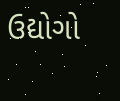ઉદ્યોગો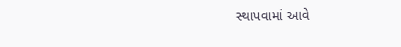સ્થાપવામાં આવે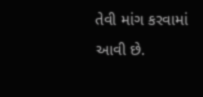તેવી માંગ કરવામાં આવી છે.